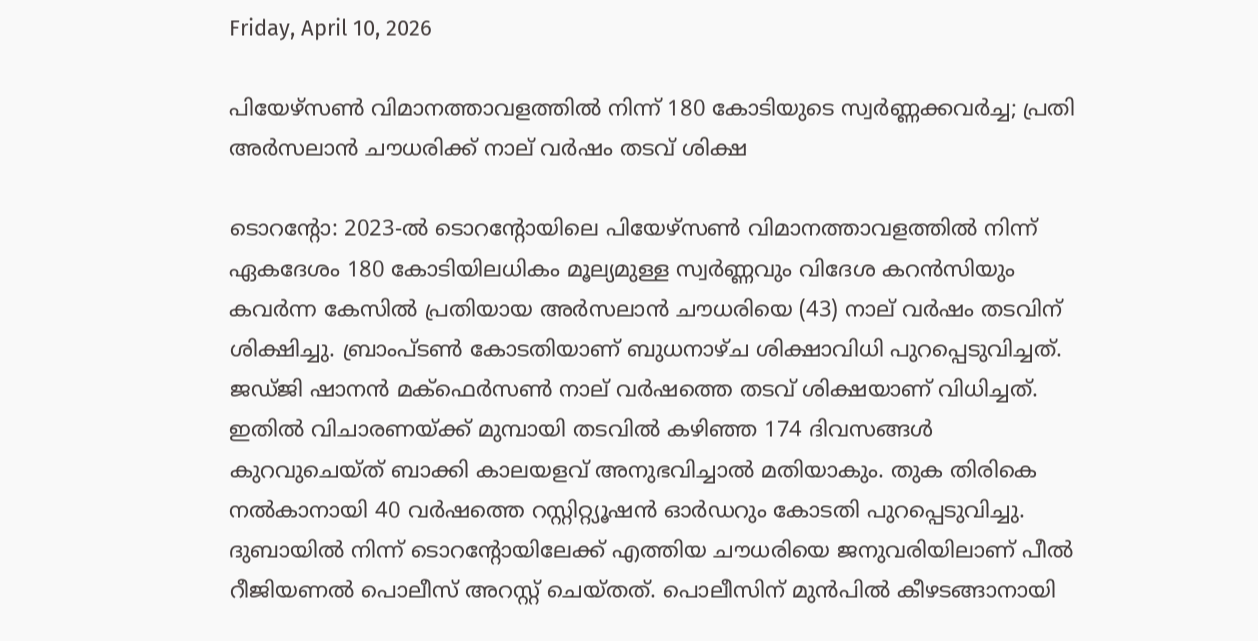Friday, April 10, 2026

പിയേഴ്സൺ വിമാനത്താവളത്തിൽ നിന്ന് 180 കോടിയു‌ടെ സ്വർണ്ണക്കവർച്ച; പ്രതി അർസലാൻ ചൗധരിക്ക് നാല് വർഷം തടവ് ശിക്ഷ

ടൊറന്റോ: 2023-ൽ ടൊറന്റോയിലെ പിയേഴ്സൺ വിമാനത്താവളത്തിൽ നിന്ന് ഏകദേശം 180 കോടിയിലധികം മൂല്യമുള്ള സ്വർണ്ണവും വിദേശ കറൻസിയും കവർന്ന കേസിൽ പ്രതിയായ അർസലാൻ ചൗധരിയെ (43) നാല് വർഷം തടവിന് ശിക്ഷിച്ചു. ബ്രാംപ്‌‌ടൺ കോടതിയാണ് ബുധനാഴ്ച ശിക്ഷാവിധി പുറപ്പെടുവിച്ചത്. ജഡ്ജി ഷാനൻ മക്‌ഫെർസൺ നാല് വർഷത്തെ തടവ് ശിക്ഷയാണ് വിധിച്ചത്. ഇതിൽ വിചാരണയ്ക്ക് മുമ്പായി തടവിൽ കഴിഞ്ഞ 174 ദിവസങ്ങൾ കുറവുചെയ്ത് ബാക്കി കാലയളവ് അനുഭവിച്ചാൽ മതിയാകും. തുക തിരികെ നൽകാനായി 40 വർഷത്തെ റസ്റ്റിറ്റ്യൂഷൻ ഓർഡറും കോടതി പുറപ്പെടുവിച്ചു. ദുബായിൽ നിന്ന് ടൊറന്റോയിലേക്ക് എത്തിയ ചൗധരിയെ ജനുവരിയിലാണ് പീൽ റീജിയണൽ പൊലീസ് അറസ്റ്റ് ചെയ്തത്. പൊലീസിന് മുൻപിൽ കീഴടങ്ങാനായി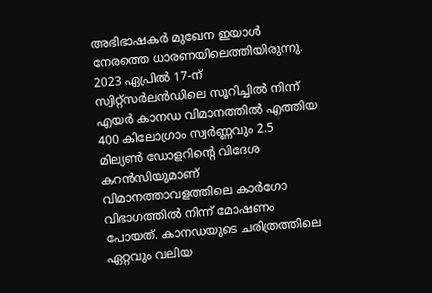അഭിഭാഷകർ മുഖേന ഇയാൾ നേരത്തെ ധാരണയിലെത്തിയിരുന്നു. 2023 ഏപ്രിൽ 17-ന് സ്വിറ്റ്‌സർലൻഡിലെ സൂറിച്ചിൽ നിന്ന് എയർ കാനഡ വിമാനത്തിൽ എത്തിയ 400 കിലോഗ്രാം സ്വർണ്ണവും 2.5 മില്യൺ ഡോളറിന്റെ വിദേശ കറൻസിയുമാണ് വിമാനത്താവളത്തിലെ കാർഗോ വിഭാഗത്തിൽ നിന്ന് മോഷണം പോയത്. കാനഡയുടെ ചരിത്രത്തിലെ ഏറ്റവും വലിയ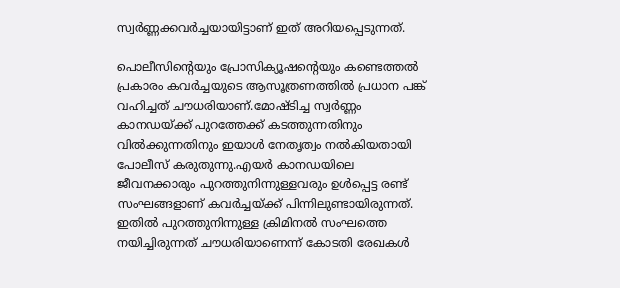സ്വർണ്ണക്കവർച്ചയായിട്ടാണ് ഇത് അറിയപ്പെടുന്നത്.

പൊലീസിന്റെയും പ്രോസിക്യൂഷന്റെയും കണ്ടെത്തൽ പ്രകാരം കവർച്ചയുടെ ആസൂത്രണത്തിൽ പ്രധാന പങ്ക് വഹിച്ചത് ചൗധരിയാണ്.മോഷ്ടിച്ച സ്വർണ്ണം കാനഡയ്ക്ക് പുറത്തേക്ക് കടത്തുന്നതിനും വിൽക്കുന്നതിനും ഇയാൾ നേതൃത്വം നൽകിയതായി പോലീസ് കരുതുന്നു.എയർ കാനഡയിലെ ജീവനക്കാരും പുറത്തുനിന്നുള്ളവരും ഉൾപ്പെട്ട രണ്ട് സംഘങ്ങളാണ് കവർച്ചയ്ക്ക് പിന്നിലുണ്ടായിരുന്നത്. ഇതിൽ പുറത്തുനിന്നുള്ള ക്രിമിനൽ സംഘത്തെ നയിച്ചിരുന്നത് ചൗധരിയാണെന്ന് കോടതി രേഖകൾ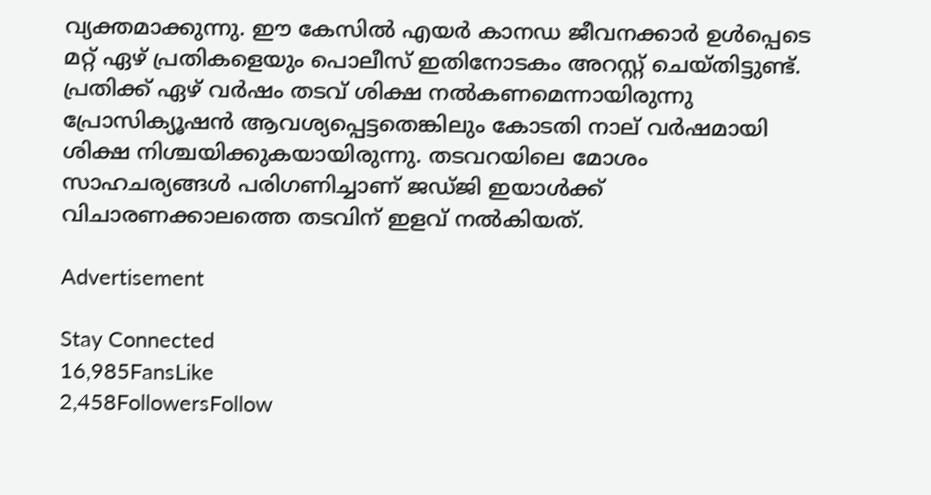വ്യക്തമാക്കുന്നു. ഈ കേസിൽ എയർ കാനഡ ജീവനക്കാർ ഉൾപ്പെടെ മറ്റ് ഏഴ് പ്രതികളെയും പൊലീസ് ഇതിനോടകം അറസ്റ്റ് ചെയ്തിട്ടുണ്ട്. പ്രതിക്ക് ഏഴ് വർഷം തടവ് ശിക്ഷ നൽകണമെന്നായിരുന്നു പ്രോസിക്യൂഷൻ ആവശ്യപ്പെട്ടതെങ്കിലും കോടതി നാല് വർഷമായി ശിക്ഷ നിശ്ചയിക്കുകയായിരുന്നു. തടവറയിലെ മോശം സാഹചര്യങ്ങൾ പരിഗണിച്ചാണ് ജഡ്ജി ഇയാൾക്ക് വിചാരണക്കാലത്തെ തടവിന് ഇളവ് നൽകിയത്.

Advertisement

Stay Connected
16,985FansLike
2,458FollowersFollow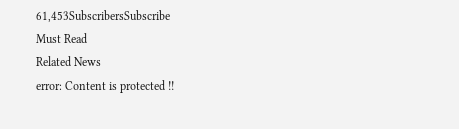61,453SubscribersSubscribe
Must Read
Related News
error: Content is protected !!